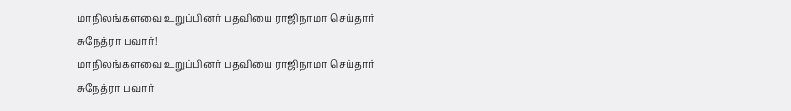மாநிலங்களவை உறுப்பினர் பதவியை ராஜிநாமா செய்தார் சுநேத்ரா பவார்!
மாநிலங்களவை உறுப்பினர் பதவியை ராஜிநாமா செய்தார் சுநேத்ரா பவார்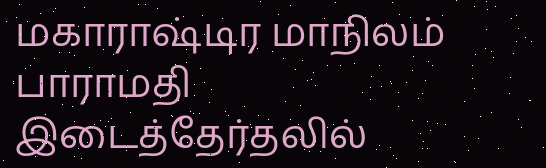மகாராஷ்டிர மாநிலம் பாராமதி இடைத்தேர்தலில்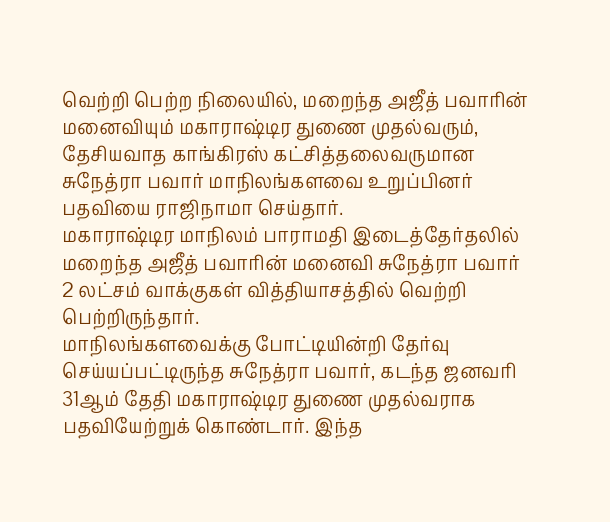வெற்றி பெற்ற நிலையில், மறைந்த அஜீத் பவாரின் மனைவியும் மகாராஷ்டிர துணை முதல்வரும், தேசியவாத காங்கிரஸ் கட்சித்தலைவருமான சுநேத்ரா பவார் மாநிலங்களவை உறுப்பினர் பதவியை ராஜிநாமா செய்தார்.
மகாராஷ்டிர மாநிலம் பாராமதி இடைத்தேர்தலில் மறைந்த அஜீத் பவாரின் மனைவி சுநேத்ரா பவார் 2 லட்சம் வாக்குகள் வித்தியாசத்தில் வெற்றி பெற்றிருந்தார்.
மாநிலங்களவைக்கு போட்டியின்றி தேர்வு செய்யப்பட்டிருந்த சுநேத்ரா பவார், கடந்த ஜனவரி 31ஆம் தேதி மகாராஷ்டிர துணை முதல்வராக பதவியேற்றுக் கொண்டார். இந்த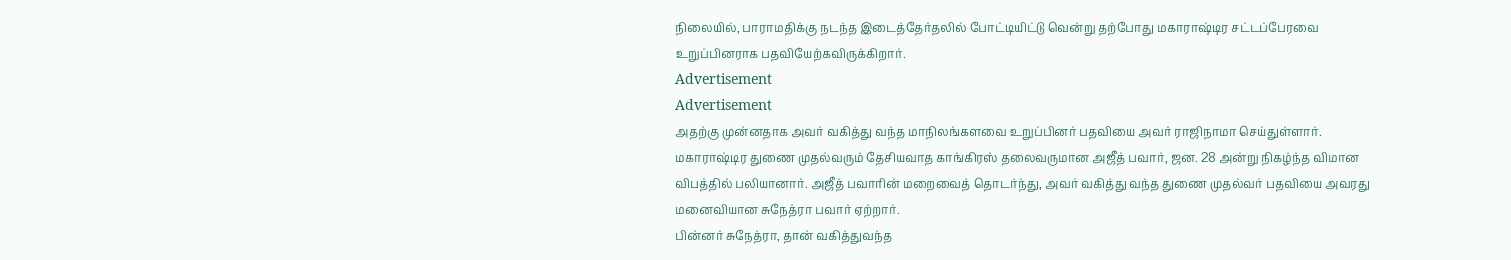நிலையில், பாராமதிக்கு நடந்த இடைத்தேர்தலில் போட்டியிட்டு வென்று தற்போது மகாராஷ்டிர சட்டப்பேரவை உறுப்பினராக பதவியேற்கவிருக்கிறார்.
Advertisement
Advertisement
அதற்கு முன்னதாக அவர் வகித்து வந்த மாநிலங்களவை உறுப்பினர் பதவியை அவர் ராஜிநாமா செய்துள்ளார்.
மகாராஷ்டிர துணை முதல்வரும் தேசியவாத காங்கிரஸ் தலைவருமான அஜீத் பவார், ஜன. 28 அன்று நிகழ்ந்த விமான விபத்தில் பலியானார். அஜீத் பவாரின் மறைவைத் தொடர்ந்து, அவர் வகித்து வந்த துணை முதல்வர் பதவியை அவரது மனைவியான சுநேத்ரா பவார் ஏற்றார்.
பின்னர் சுநேத்ரா, தான் வகித்துவந்த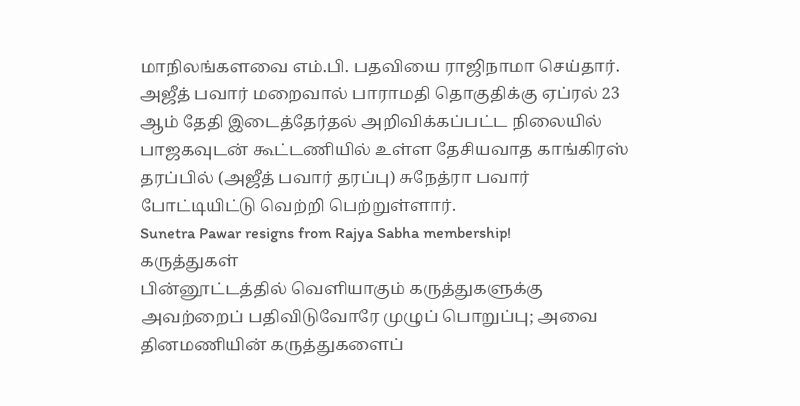மாநிலங்களவை எம்.பி. பதவியை ராஜிநாமா செய்தார். அஜீத் பவார் மறைவால் பாராமதி தொகுதிக்கு ஏப்ரல் 23 ஆம் தேதி இடைத்தேர்தல் அறிவிக்கப்பட்ட நிலையில் பாஜகவுடன் கூட்டணியில் உள்ள தேசியவாத காங்கிரஸ் தரப்பில் (அஜீத் பவார் தரப்பு) சுநேத்ரா பவார் போட்டியிட்டு வெற்றி பெற்றுள்ளார்.
Sunetra Pawar resigns from Rajya Sabha membership!
கருத்துகள்
பின்னூட்டத்தில் வெளியாகும் கருத்துகளுக்கு அவற்றைப் பதிவிடுவோரே முழுப் பொறுப்பு; அவை தினமணியின் கருத்துகளைப்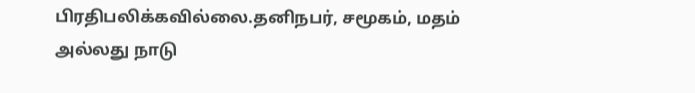பிரதிபலிக்கவில்லை.தனிநபர், சமூகம், மதம் அல்லது நாடு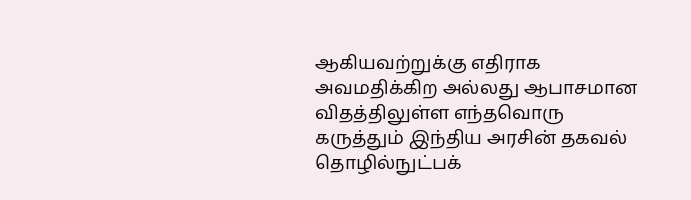ஆகியவற்றுக்கு எதிராக அவமதிக்கிற அல்லது ஆபாசமான விதத்திலுள்ள எந்தவொரு கருத்தும் இந்திய அரசின் தகவல் தொழில்நுட்பக்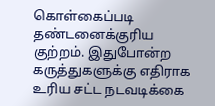கொள்கைப்படி தண்டனைக்குரிய குற்றம். இதுபோன்ற கருத்துகளுக்கு எதிராக உரிய சட்ட நடவடிக்கை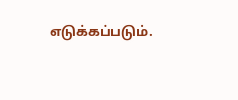எடுக்கப்படும்.